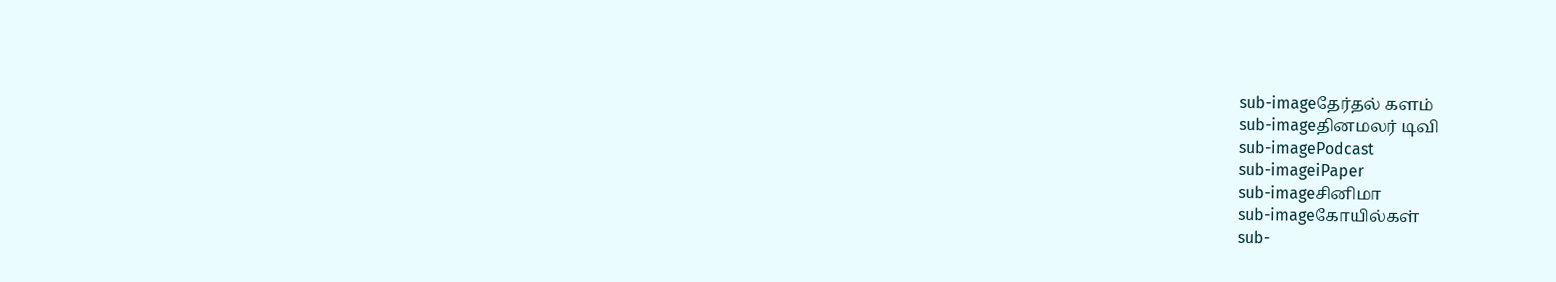sub-imageதேர்தல் களம்
sub-imageதினமலர் டிவி
sub-imagePodcast
sub-imageiPaper
sub-imageசினிமா
sub-imageகோயில்கள்
sub-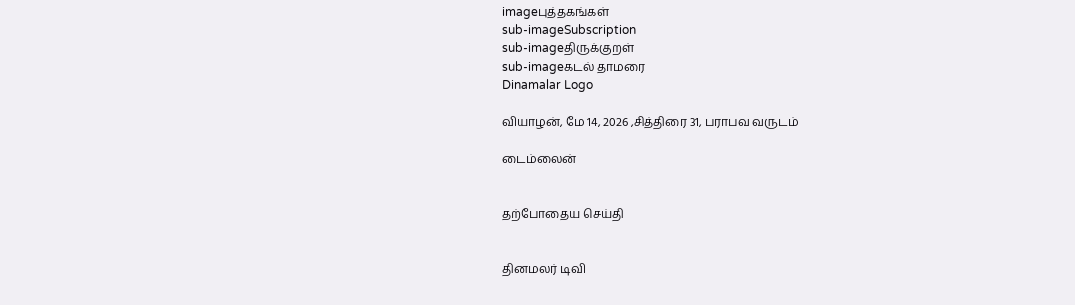imageபுத்தகங்கள்
sub-imageSubscription
sub-imageதிருக்குறள்
sub-imageகடல் தாமரை
Dinamalar Logo

வியாழன், மே 14, 2026 ,சித்திரை 31, பராபவ வருடம்

டைம்லைன்


தற்போதைய செய்தி


தினமலர் டிவி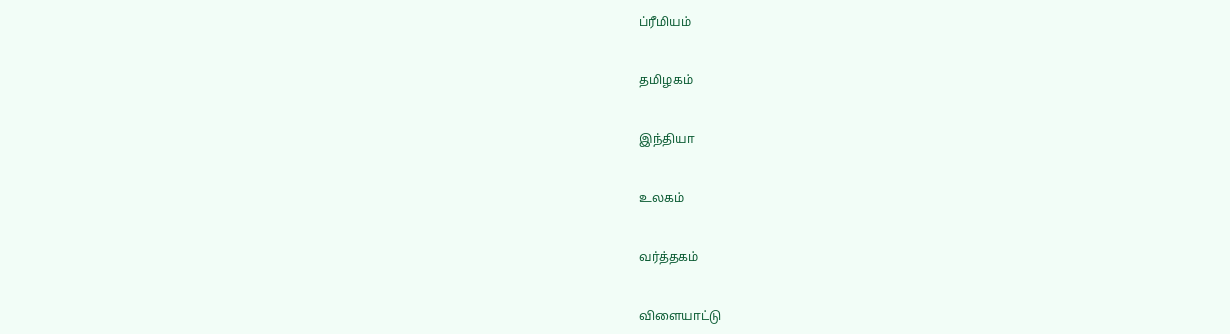ப்ரீமியம்


தமிழகம்


இந்தியா


உலகம்


வர்த்தகம்


விளையாட்டு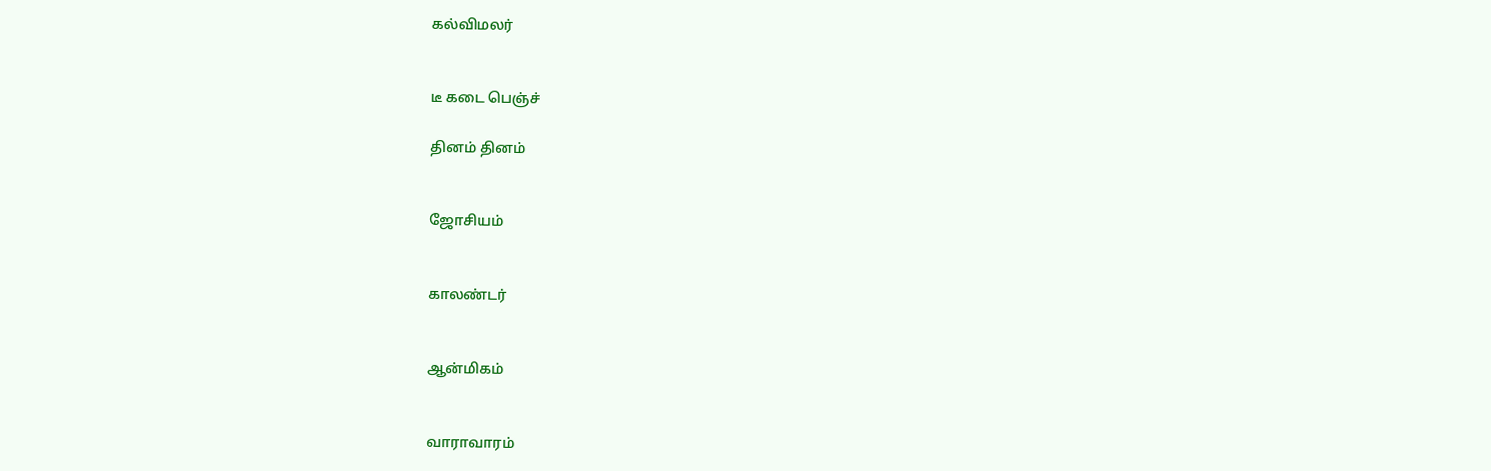கல்விமலர்


டீ கடை பெஞ்ச்

தினம் தினம்


ஜோசியம்


காலண்டர்


ஆன்மிகம்


வாராவாரம்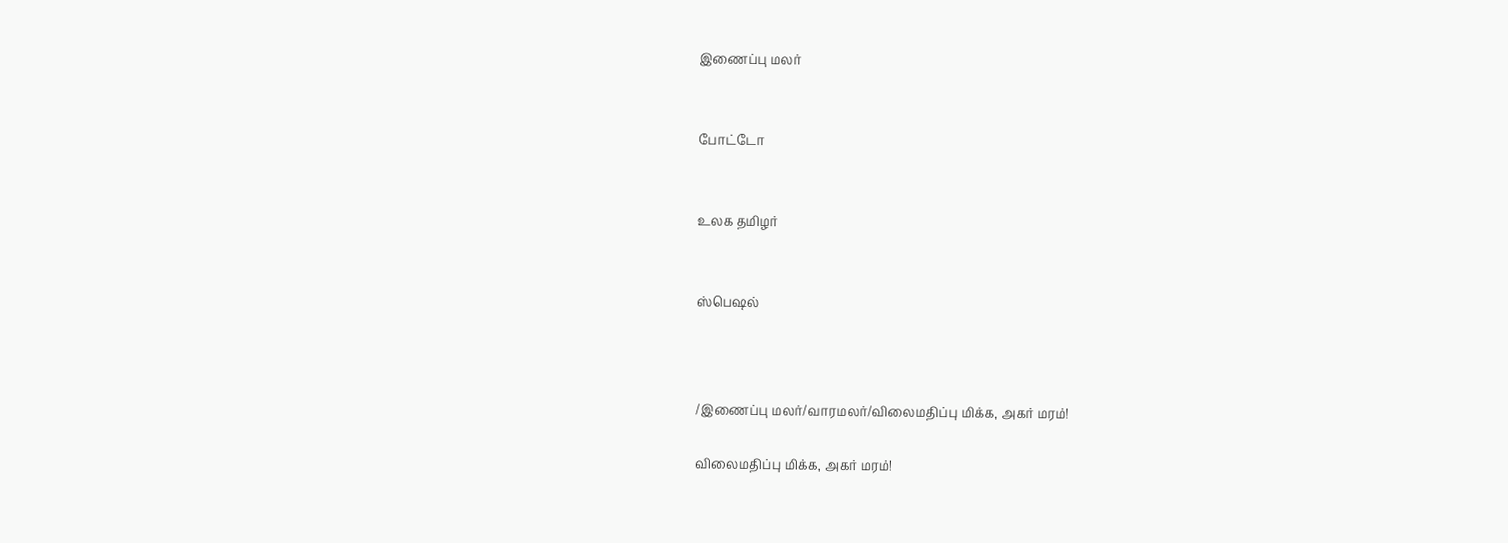இணைப்பு மலர்


போட்டோ


உலக தமிழர்


ஸ்பெஷல்



/இணைப்பு மலர்/வாரமலர்/விலைமதிப்பு மிக்க, அகர் மரம்!

விலைமதிப்பு மிக்க, அகர் மரம்!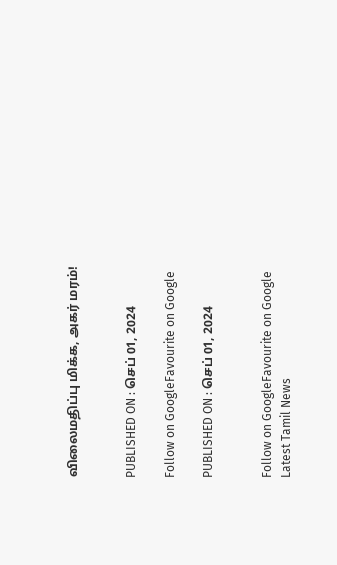விலைமதிப்பு மிக்க, அகர் மரம்!


PUBLISHED ON : செப் 01, 2024

Follow on GoogleFavourite on Google

PUBLISHED ON : செப் 01, 2024


Follow on GoogleFavourite on Google
Latest Tamil News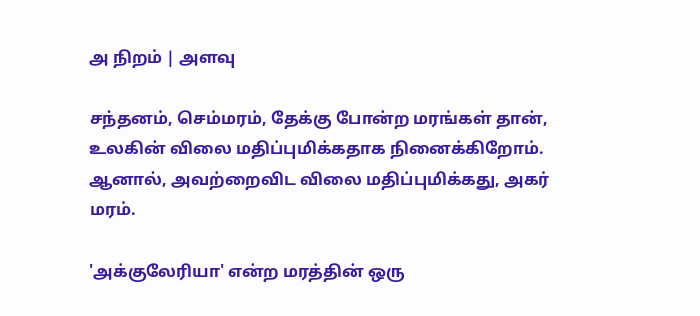அ நிறம் | அளவு

சந்தனம், செம்மரம், தேக்கு போன்ற மரங்கள் தான், உலகின் விலை மதிப்புமிக்கதாக நினைக்கிறோம். ஆனால், அவற்றைவிட விலை மதிப்புமிக்கது, அகர் மரம்.

'அக்குலேரியா' என்ற மரத்தின் ஒரு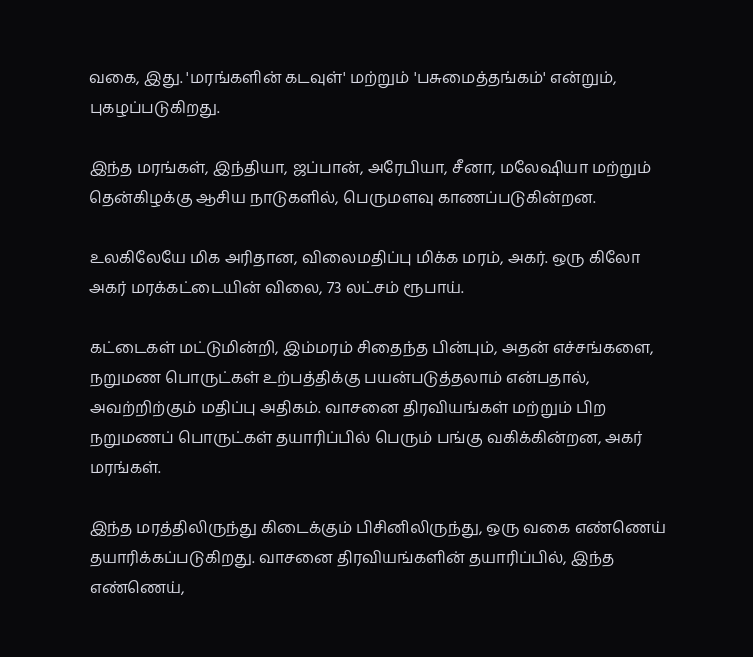வகை, இது. 'மரங்களின் கடவுள்' மற்றும் 'பசுமைத்தங்கம்' என்றும், புகழப்படுகிறது.

இந்த மரங்கள், இந்தியா, ஜப்பான், அரேபியா, சீனா, மலேஷியா மற்றும் தென்கிழக்கு ஆசிய நாடுகளில், பெருமளவு காணப்படுகின்றன.

உலகிலேயே மிக அரிதான, விலைமதிப்பு மிக்க மரம், அகர். ஒரு கிலோ அகர் மரக்கட்டையின் விலை, 73 லட்சம் ரூபாய்.

கட்டைகள் மட்டுமின்றி, இம்மரம் சிதைந்த பின்பும், அதன் எச்சங்களை, நறுமண பொருட்கள் உற்பத்திக்கு பயன்படுத்தலாம் என்பதால், அவற்றிற்கும் மதிப்பு அதிகம். வாசனை திரவியங்கள் மற்றும் பிற நறுமணப் பொருட்கள் தயாரிப்பில் பெரும் பங்கு வகிக்கின்றன, அகர் மரங்கள்.

இந்த மரத்திலிருந்து கிடைக்கும் பிசினிலிருந்து, ஒரு வகை எண்ணெய் தயாரிக்கப்படுகிறது. வாசனை திரவியங்களின் தயாரிப்பில், இந்த எண்ணெய்,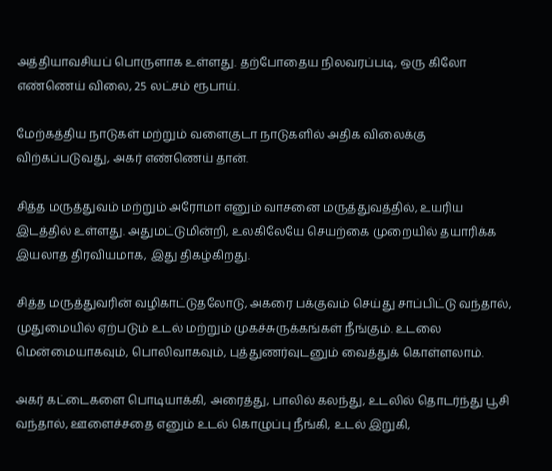அத்தியாவசியப் பொருளாக உள்ளது. தற்போதைய நிலவரப்படி, ஒரு கிலோ எண்ணெய் விலை, 25 லட்சம் ரூபாய்.

மேற்கத்திய நாடுகள் மற்றும் வளைகுடா நாடுகளில் அதிக விலைக்கு விற்கப்படுவது, அகர் எண்ணெய் தான்.

சித்த மருத்துவம் மற்றும் அரோமா எனும் வாசனை மருத்துவத்தில், உயரிய இடத்தில் உள்ளது. அதுமட்டுமின்றி, உலகிலேயே செயற்கை முறையில் தயாரிக்க இயலாத திரவியமாக, இது திகழ்கிறது.

சித்த மருத்துவரின் வழிகாட்டுதலோடு, அகரை பக்குவம் செய்து சாப்பிட்டு வந்தால், முதுமையில் ஏற்படும் உடல் மற்றும் முகச்சுருக்கங்கள் நீங்கும். உடலை மென்மையாகவும், பொலிவாகவும், புத்துணர்வுடனும் வைத்துக் கொள்ளலாம்.

அகர் கட்டைகளை பொடியாக்கி, அரைத்து, பாலில் கலந்து, உடலில் தொடர்ந்து பூசி வந்தால், ஊளைச்சதை எனும் உடல் கொழுப்பு நீங்கி, உடல் இறுகி,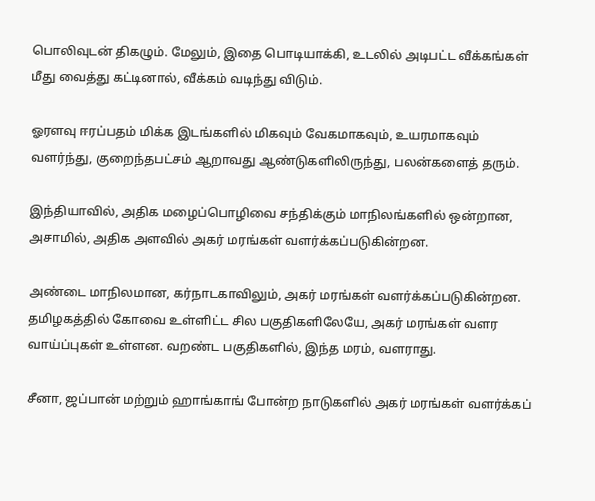பொலிவுடன் திகழும். மேலும், இதை பொடியாக்கி, உடலில் அடிபட்ட வீக்கங்கள் மீது வைத்து கட்டினால், வீக்கம் வடிந்து விடும்.

ஓரளவு ஈரப்பதம் மிக்க இடங்களில் மிகவும் வேகமாகவும், உயரமாகவும் வளர்ந்து, குறைந்தபட்சம் ஆறாவது ஆண்டுகளிலிருந்து, பலன்களைத் தரும்.

இந்தியாவில், அதிக மழைப்பொழிவை சந்திக்கும் மாநிலங்களில் ஒன்றான, அசாமில், அதிக அளவில் அகர் மரங்கள் வளர்க்கப்படுகின்றன.

அண்டை மாநிலமான, கர்நாடகாவிலும், அகர் மரங்கள் வளர்க்கப்படுகின்றன. தமிழகத்தில் கோவை உள்ளிட்ட சில பகுதிகளிலேயே, அகர் மரங்கள் வளர வாய்ப்புகள் உள்ளன. வறண்ட பகுதிகளில், இந்த மரம், வளராது.

சீனா, ஜப்பான் மற்றும் ஹாங்காங் போன்ற நாடுகளில் அகர் மரங்கள் வளர்க்கப்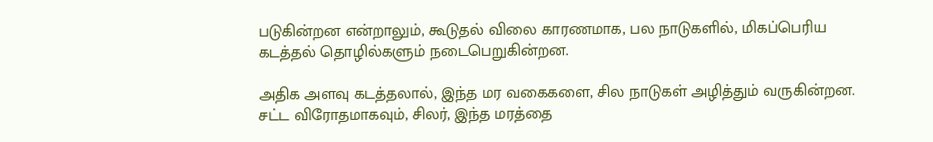படுகின்றன என்றாலும், கூடுதல் விலை காரணமாக, பல நாடுகளில், மிகப்பெரிய கடத்தல் தொழில்களும் நடைபெறுகின்றன.

அதிக அளவு கடத்தலால், இந்த மர வகைகளை, சில நாடுகள் அழித்தும் வருகின்றன. சட்ட விரோதமாகவும், சிலர், இந்த மரத்தை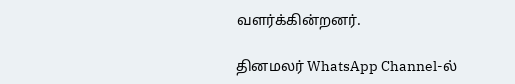வளர்க்கின்றனர்.

தினமலர் WhatsApp Channel-ல்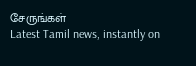சேருங்கள்
Latest Tamil news, instantly on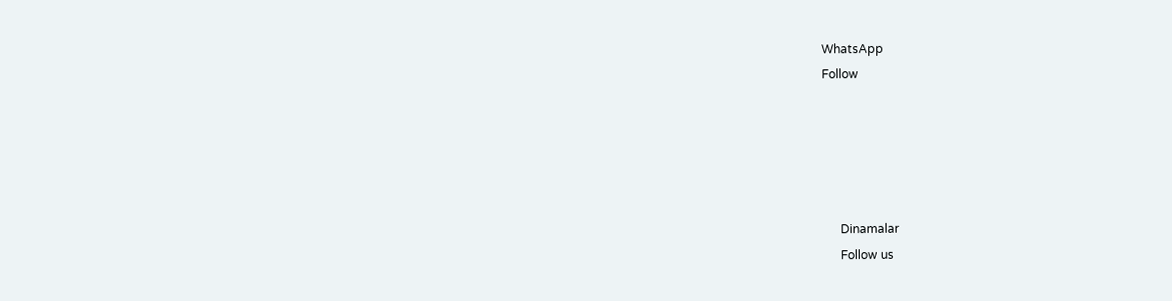WhatsApp
Follow





      Dinamalar
      Follow us